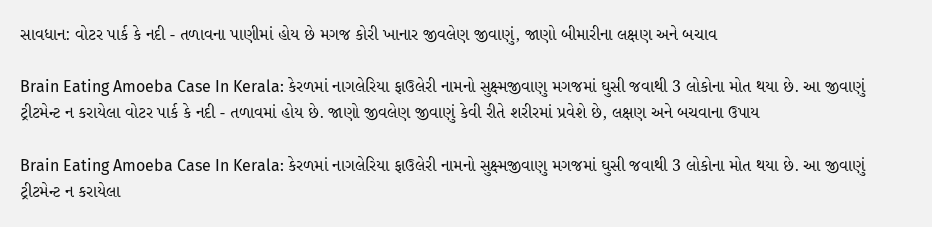સાવધાન: વોટર પાર્ક કે નદી - તળાવના પાણીમાં હોય છે મગજ કોરી ખાનાર જીવલેણ જીવાણું, જાણો બીમારીના લક્ષણ અને બચાવ

Brain Eating Amoeba Case In Kerala: કેરળમાં નાગલેરિયા ફાઉલેરી નામનો સુક્ષ્મજીવાણુ મગજમાં ઘુસી જવાથી 3 લોકોના મોત થયા છે. આ જીવાણું ટ્રીટમેન્ટ ન કરાયેલા વોટર પાર્ક કે નદી - તળાવમાં હોય છે. જાણો જીવલેણ જીવાણું કેવી રીતે શરીરમાં પ્રવેશે છે, લક્ષણ અને બચવાના ઉપાય

Brain Eating Amoeba Case In Kerala: કેરળમાં નાગલેરિયા ફાઉલેરી નામનો સુક્ષ્મજીવાણુ મગજમાં ઘુસી જવાથી 3 લોકોના મોત થયા છે. આ જીવાણું ટ્રીટમેન્ટ ન કરાયેલા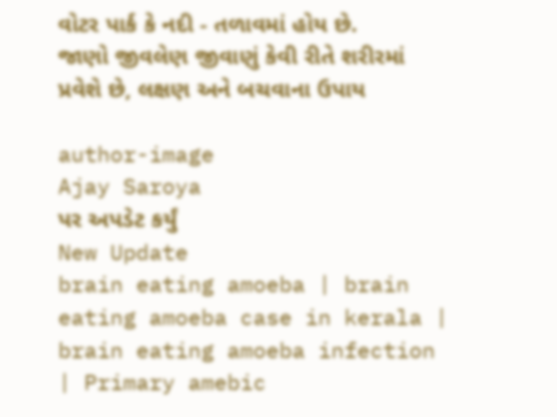વોટર પાર્ક કે નદી - તળાવમાં હોય છે. જાણો જીવલેણ જીવાણું કેવી રીતે શરીરમાં પ્રવેશે છે, લક્ષણ અને બચવાના ઉપાય

author-image
Ajay Saroya
પર અપડેટ કર્યું
New Update
brain eating amoeba | brain eating amoeba case in kerala | brain eating amoeba infection | Primary amebic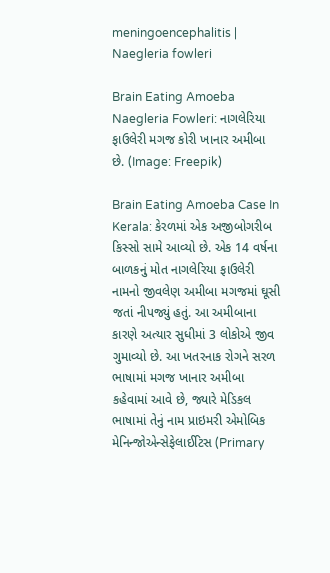meningoencephalitis | Naegleria fowleri

Brain Eating Amoeba Naegleria Fowleri: નાગલેરિયા ફાઉલેરી મગજ કોરી ખાનાર અમીબા છે. (Image: Freepik)

Brain Eating Amoeba Case In Kerala: કેરળમાં એક અજીબોગરીબ કિસ્સો સામે આવ્યો છે. એક 14 વર્ષના બાળકનું મોત નાગલેરિયા ફાઉલેરી નામનો જીવલેણ અમીબા મગજમાં ઘૂસી જતાં નીપજ્યું હતું. આ અમીબાના કારણે અત્યાર સુધીમાં 3 લોકોએ જીવ ગુમાવ્યો છે. આ ખતરનાક રોગને સરળ ભાષામાં મગજ ખાનાર અમીબા કહેવામાં આવે છે, જ્યારે મેડિકલ ભાષામાં તેનું નામ પ્રાઇમરી એમોબિક મેનિન્જોએન્સેફેલાઈટિસ (Primary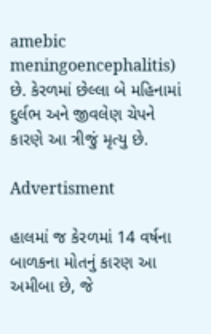amebic meningoencephalitis) છે. કેરળમાં છેલ્લા બે મહિનામાં દુર્લભ અને જીવલેણ ચેપને કારણે આ ત્રીજું મૃત્યુ છે.

Advertisment

હાલમાં જ કેરળમાં 14 વર્ષના બાળકના મોતનું કારણ આ અમીબા છે, જે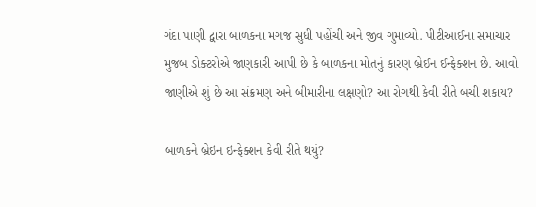ગંદા પાણી દ્વારા બાળકના મગજ સુધી પહોંચી અને જીવ ગુમાવ્યો. પીટીઆઈના સમાચાર મુજબ ડોક્ટરોએ જાણકારી આપી છે કે બાળકના મોતનું કારણ બ્રેઈન ઈન્ફેક્શન છે. આવો જાણીએ શું છે આ સંક્રમણ અને બીમારીના લક્ષણો? આ રોગથી કેવી રીતે બચી શકાય?

બાળકને બ્રેઇન ઇન્ફેક્શન કેવી રીતે થયું?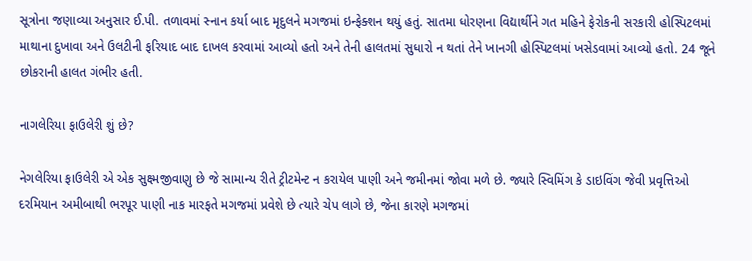સૂત્રોના જણાવ્યા અનુસાર ઈ.પી. તળાવમાં સ્નાન કર્યા બાદ મૃદુલને મગજમાં ઇન્ફેક્શન થયું હતું. સાતમા ધોરણના વિદ્યાર્થીને ગત મહિને ફેરોકની સરકારી હોસ્પિટલમાં માથાના દુખાવા અને ઉલટીની ફરિયાદ બાદ દાખલ કરવામાં આવ્યો હતો અને તેની હાલતમાં સુધારો ન થતાં તેને ખાનગી હોસ્પિટલમાં ખસેડવામાં આવ્યો હતો. 24 જૂને છોકરાની હાલત ગંભીર હતી.

નાગલેરિયા ફાઉલેરી શું છે?

નેગલેરિયા ફાઉલેરી એ એક સુક્ષ્મજીવાણુ છે જે સામાન્ય રીતે ટ્રીટમેન્ટ ન કરાયેલ પાણી અને જમીનમાં જોવા મળે છે. જ્યારે સ્વિમિંગ કે ડાઇવિંગ જેવી પ્રવૃત્તિઓ દરમિયાન અમીબાથી ભરપૂર પાણી નાક મારફતે મગજમાં પ્રવેશે છે ત્યારે ચેપ લાગે છે, જેના કારણે મગજમાં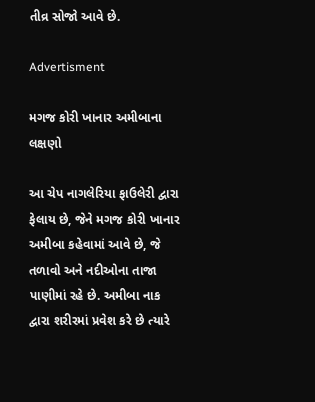તીવ્ર સોજો આવે છે.

Advertisment

મગજ કોરી ખાનાર અમીબાના લક્ષણો

આ ચેપ નાગલેરિયા ફાઉલેરી દ્વારા ફેલાય છે, જેને મગજ કોરી ખાનાર અમીબા કહેવામાં આવે છે, જે તળાવો અને નદીઓના તાજા પાણીમાં રહે છે. અમીબા નાક દ્વારા શરીરમાં પ્રવેશ કરે છે ત્યારે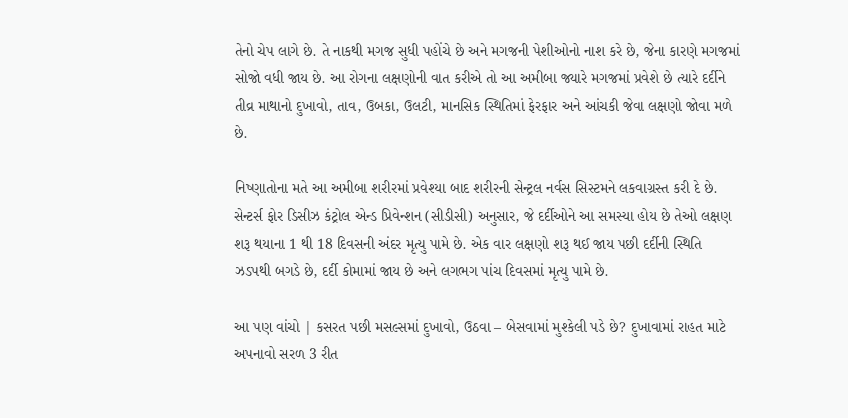તેનો ચેપ લાગે છે. તે નાકથી મગજ સુધી પહોંચે છે અને મગજની પેશીઓનો નાશ કરે છે, જેના કારણે મગજમાં સોજો વધી જાય છે. આ રોગના લક્ષણોની વાત કરીએ તો આ અમીબા જ્યારે મગજમાં પ્રવેશે છે ત્યારે દર્દીને તીવ્ર માથાનો દુખાવો, તાવ, ઉબકા, ઉલટી, માનસિક સ્થિતિમાં ફેરફાર અને આંચકી જેવા લક્ષણો જોવા મળે છે.

નિષ્ણાતોના મતે આ અમીબા શરીરમાં પ્રવેશ્યા બાદ શરીરની સેન્ટ્રલ નર્વસ સિસ્ટમને લકવાગ્રસ્ત કરી દે છે. સેન્ટર્સ ફોર ડિસીઝ કંટ્રોલ એન્ડ પ્રિવેન્શન (સીડીસી) અનુસાર, જે દર્દીઓને આ સમસ્યા હોય છે તેઓ લક્ષણ શરૂ થયાના 1 થી 18 દિવસની અંદર મૃત્યુ પામે છે. એક વાર લક્ષણો શરૂ થઈ જાય પછી દર્દીની સ્થિતિ ઝડપથી બગડે છે, દર્દી કોમામાં જાય છે અને લગભગ પાંચ દિવસમાં મૃત્યુ પામે છે.

આ પણ વાંચો | કસરત પછી મસલ્સમાં દુખાવો, ઉઠવા – બેસવામાં મુશ્કેલી પડે છે? દુખાવામાં રાહત માટે અપનાવો સરળ 3 રીત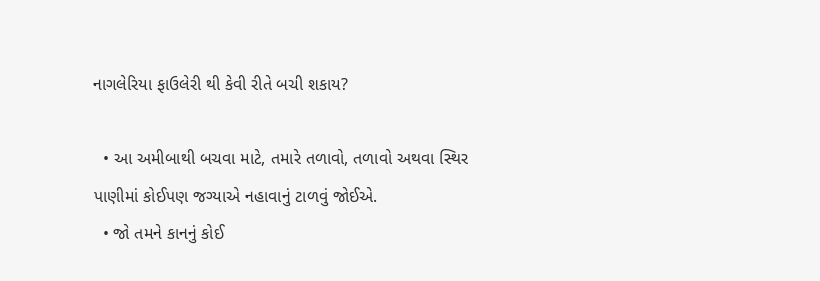નાગલેરિયા ફાઉલેરી થી કેવી રીતે બચી શકાય?

  • આ અમીબાથી બચવા માટે, તમારે તળાવો, તળાવો અથવા સ્થિર પાણીમાં કોઈપણ જગ્યાએ નહાવાનું ટાળવું જોઈએ.
  • જો તમને કાનનું કોઈ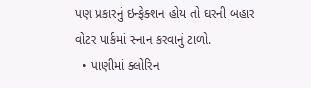પણ પ્રકારનું ઇન્ફેક્શન હોય તો ઘરની બહાર વોટર પાર્કમાં સ્નાન કરવાનું ટાળો.
  • પાણીમાં ક્લોરિન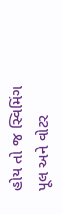હોય તો જ સ્વિમિંગ પૂલ અને વોટર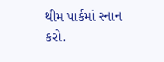થીમ પાર્કમાં સ્નાન કરો.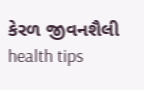કેરળ જીવનશૈલી health tips